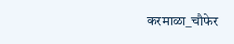करमाळा_चौफेर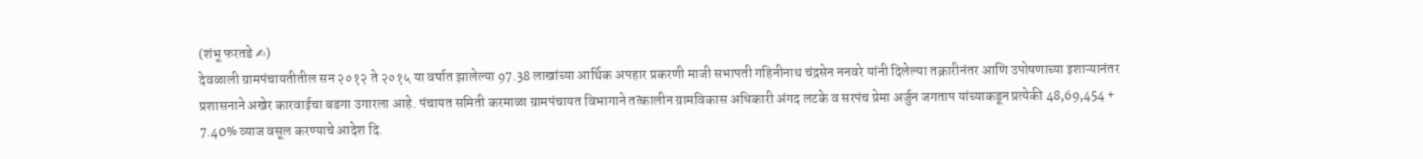(शंभू फरतडे ✍)
देवळाली ग्रामपंचायतीतील सन २०१२ ते २०१५ या वर्षात झालेल्या 97.38 लाखांच्या आर्थिक अपहार प्रकरणी माजी सभापती गहिनीनाथ चंद्रसेन ननवरे यांनी दिलेल्या तक्रारीनंतर आणि उपोषणाच्या इशाऱ्यानंतर प्रशासनाने अखेर कारवाईचा बडगा उगारला आहे. पंचायत समिती करमाळा ग्रामपंचायत विभागाने तत्कालीन ग्रामविकास अधिकारी अंगद लटके व सरपंच प्रेमा अर्जुन जगताप यांच्याकडून प्रत्येकी 48,69,454 + 7.40% व्याज वसूल करण्याचे आदेश दि.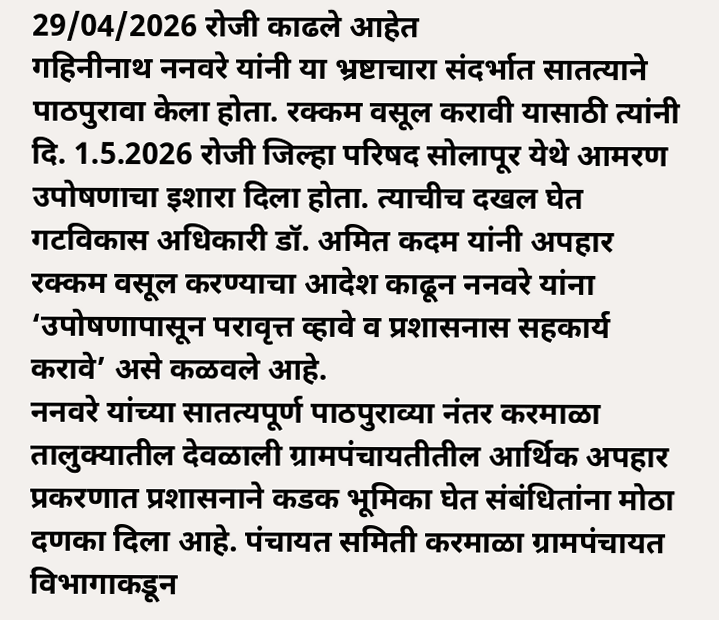29/04/2026 रोजी काढले आहेत
गहिनीनाथ ननवरे यांनी या भ्रष्टाचारा संदर्भात सातत्याने पाठपुरावा केला होता. रक्कम वसूल करावी यासाठी त्यांनी दि. 1.5.2026 रोजी जिल्हा परिषद सोलापूर येथे आमरण उपोषणाचा इशारा दिला होता. त्याचीच दखल घेत गटविकास अधिकारी डॉ. अमित कदम यांनी अपहार रक्कम वसूल करण्याचा आदेश काढून ननवरे यांना ‘उपोषणापासून परावृत्त व्हावे व प्रशासनास सहकार्य करावे’ असे कळवले आहे.
ननवरे यांच्या सातत्यपूर्ण पाठपुराव्या नंतर करमाळा तालुक्यातील देवळाली ग्रामपंचायतीतील आर्थिक अपहार प्रकरणात प्रशासनाने कडक भूमिका घेत संबंधितांना मोठा दणका दिला आहे. पंचायत समिती करमाळा ग्रामपंचायत विभागाकडून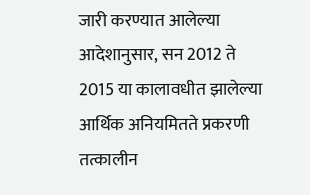जारी करण्यात आलेल्या आदेशानुसार, सन 2012 ते 2015 या कालावधीत झालेल्या आर्थिक अनियमितते प्रकरणी तत्कालीन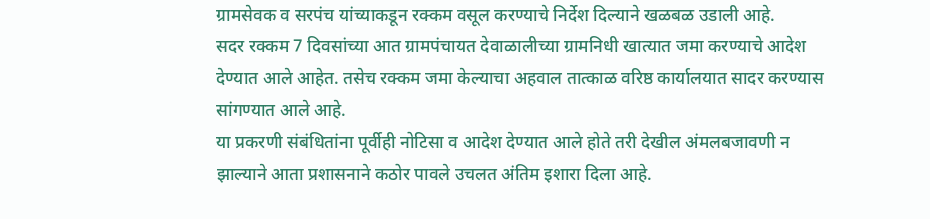ग्रामसेवक व सरपंच यांच्याकडून रक्कम वसूल करण्याचे निर्देश दिल्याने खळबळ उडाली आहे.
सदर रक्कम 7 दिवसांच्या आत ग्रामपंचायत देवाळालीच्या ग्रामनिधी खात्यात जमा करण्याचे आदेश देण्यात आले आहेत. तसेच रक्कम जमा केल्याचा अहवाल तात्काळ वरिष्ठ कार्यालयात सादर करण्यास सांगण्यात आले आहे.
या प्रकरणी संबंधितांना पूर्वीही नोटिसा व आदेश देण्यात आले होते तरी देखील अंमलबजावणी न झाल्याने आता प्रशासनाने कठोर पावले उचलत अंतिम इशारा दिला आहे.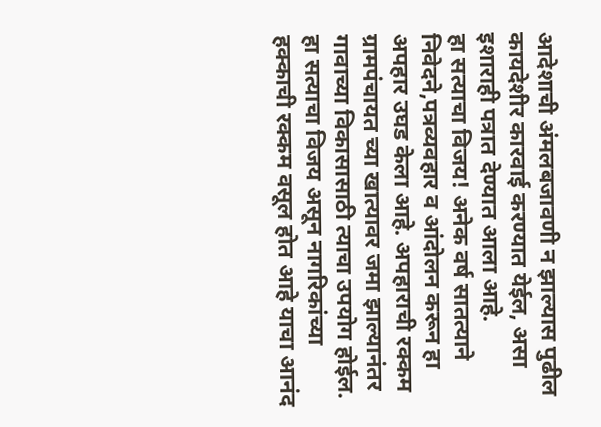आदेशाची अंमलबजावणी न झाल्यास पुढील कायदेशीर कारवाई करण्यात येईल, असा इशाराही पत्रात देण्यात आला आहे.
हा सत्याचा विजय! अनेक वर्ष सातत्याने निवेदने,पत्रव्यवहार व आंदोलन करून हा अपहार उघड केला आहे. अपहाराची रक्कम ग्रामपंचायत च्या खात्यावर जमा झाल्यानंतर गावाच्या विकासासाठी त्याचा उपयोग होईल. हा सत्याचा विजय असून नागरिकांच्या हक्काची रक्कम वसूल होत आहे याचा आनंद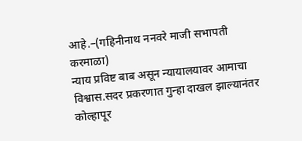आहे.–(गहिनीनाथ ननवरे माजी सभापती करमाळा)
न्याय प्रविष्ट बाब असून न्यायालयावर आमाचा विश्वास.सदर प्रकरणात गुन्हा दाखल झाल्यानंतर कोल्हापूर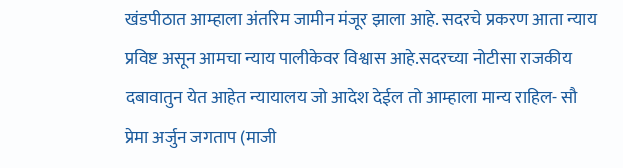खंडपीठात आम्हाला अंतरिम जामीन मंजूर झाला आहे. सदरचे प्रकरण आता न्याय प्रविष्ट असून आमचा न्याय पालीकेवर विश्वास आहे.सदरच्या नोटीसा राजकीय दबावातुन येत आहेत न्यायालय जो आदेश देईल तो आम्हाला मान्य राहिल- सौ प्रेमा अर्जुन जगताप (माजी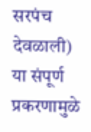सरपंच देवळाली)
या संपूर्ण प्रकरणामुळे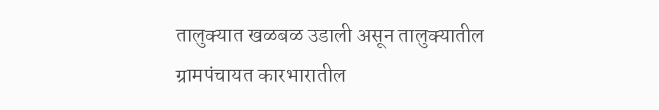तालुक्यात खळबळ उडाली असून तालुक्यातील ग्रामपंचायत कारभारातील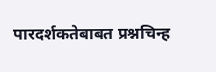पारदर्शकतेबाबत प्रश्नचिन्ह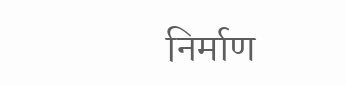निर्माण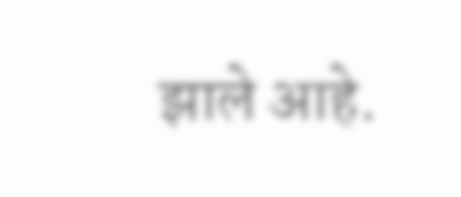झाले आहे.